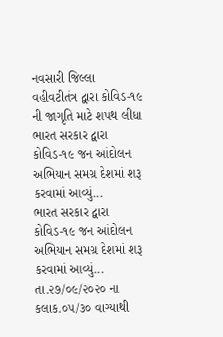નવસારી જિલ્લા વહીવટીતંત્ર દ્વારા કોવિડ-૧૯ ની જાગૃતિ માટે શપથ લીધા
ભારત સરકાર દ્વારા કોવિડ-૧૯ જન આંદોલન અભિયાન સમગ્ર દેશમાં શરૂ કરવામાં આવ્યું...
ભારત સરકાર દ્વારા કોવિડ-૧૯ જન આંદોલન અભિયાન સમગ્ર દેશમાં શરૂ કરવામાં આવ્યું...
તા.૨૭/૦૯/૨૦૨૦ ના કલાક.૦૫/૩૦ વાગ્યાથી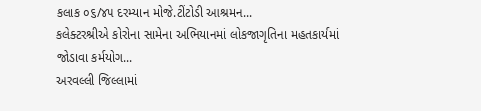કલાક ૦૬/૪૫ દરમ્યાન મોજે.ટીંટોડી આશ્રમન...
કલેક્ટરશ્રીએ કોરોના સામેના અભિયાનમાં લોકજાગૃતિના મહતકાર્યમાં જોડાવા કર્મયોગ...
અરવલ્લી જિલ્લામાં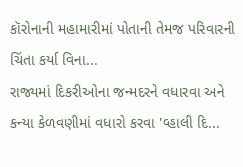કૉરોનાની મહામારીમાં પોતાની તેમજ પરિવારની ચિંતા કર્યા વિના...
રાજ્યમાં દિકરીઓના જન્મદરને વધારવા અને કન્યા કેળવણીમાં વધારો કરવા 'વ્હાલી દિ...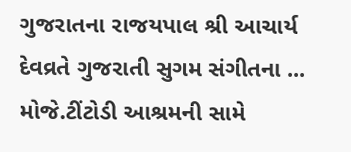ગુજરાતના રાજયપાલ શ્રી આચાર્ય દેવવ્રતે ગુજરાતી સુગમ સંગીતના ...
મોજે.ટીંટોડી આશ્રમની સામે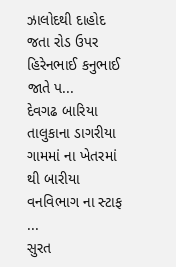ઝાલોદથી દાહોદ જતા રોડ ઉપર હિરેનભાઈ કનુભાઈ જાતે પ...
દેવગઢ બારિયા તાલુકાના ડાગરીયા ગામમાં ના ખેતરમાં થી બારીયા વનવિભાગ ના સ્ટાફ ...
સુરત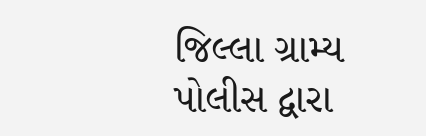જિલ્લા ગ્રામ્ય પોલીસ દ્વારા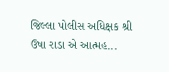જિલ્લા પોલીસ અધિક્ષક શ્રી ઉષા રાડા એ આત્મહ...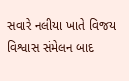સવારે નલીયા ખાતે વિજય વિશ્વાસ સંમેલન બાદ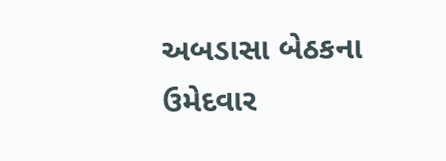અબડાસા બેઠકના ઉમેદવાર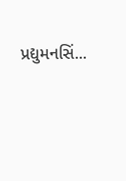પ્રદ્યુમનસિં...